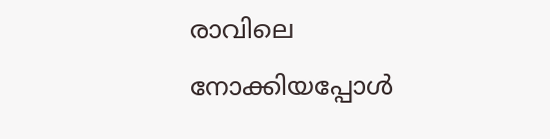രാവിലെ നോക്കിയപ്പോൾ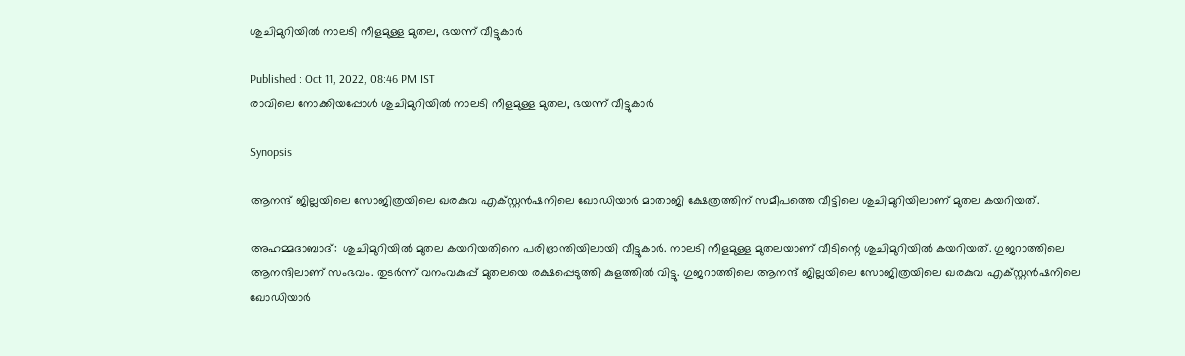ശുചിമുറിയിൽ നാലടി നീളമുള്ള മുതല, ഭയന്ന് വീട്ടുകാർ

Published : Oct 11, 2022, 08:46 PM IST
രാവിലെ നോക്കിയപ്പോൾ ശുചിമുറിയിൽ നാലടി നീളമുള്ള മുതല, ഭയന്ന് വീട്ടുകാർ

Synopsis

ആനന്ദ് ജില്ലയിലെ സോജിത്രയിലെ ഖരകുവ എക്സ്റ്റൻഷനിലെ ഖോഡിയാർ മാതാജി ക്ഷേത്രത്തിന് സമീപത്തെ വീട്ടിലെ ശുചിമുറിയിലാണ് മുതല കയറിയത്.

അഹമ്മദാബാദ്:  ശുചിമുറിയിൽ മുതല കയറിയതിനെ പരിഭ്രാന്തിയിലായി വീട്ടുകാർ. നാലടി നീളമുള്ള മുതലയാണ് വീടിന്റെ ശുചിമുറിയിൽ കയറിയത്. ഗുജറാത്തിലെ ആനന്ദിലാണ് സംഭവം. തുടർന്ന് വനംവകുപ്പ് മുതലയെ രക്ഷപ്പെടുത്തി കുളത്തിൽ വിട്ടു. ഗുജറാത്തിലെ ആനന്ദ് ജില്ലയിലെ സോജിത്രയിലെ ഖരകുവ എക്സ്റ്റൻഷനിലെ ഖോഡിയാർ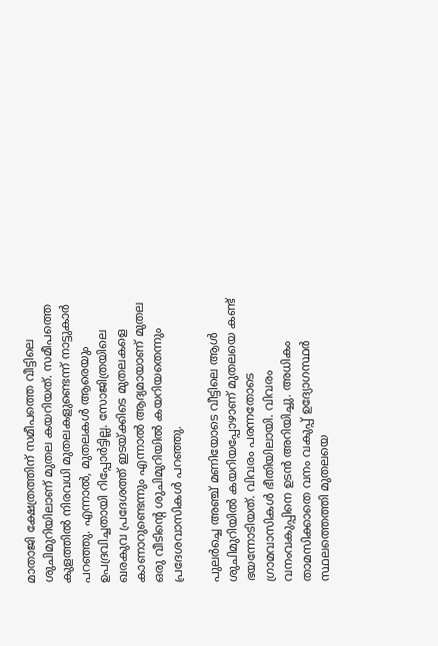മാതാജി ക്ഷേത്രത്തിന് സമീപത്തെ വീട്ടിലെ ശുചിമുറിയിലാണ് മുതല കയറിയത്. സമീപത്തെ കുളത്തിൽ നിരവധി മുതലകളുണ്ടെന്ന് നാട്ടുകാർ പറഞ്ഞു. എന്നാൽ, മുതലകൾ ആരെയും ഉപദ്രവിച്ചതായി റിപ്പോർട്ടില്ല. സോജിത്രയിലെ ഖരകുവ പ്രദേശത്ത് ഇടയ്ക്കിടെ മുതലകളെ കാണാറുണ്ടെന്നും എന്നാൽ ആദ്യമായാണ് മുതല ഒരു വീടിന്റെ ശുചിമുറിയിൽ കയറിയതെന്നും പ്രദേശവാസികൾ പറഞ്ഞു.

പുലർച്ചെ അഞ്ച് മണിയോടെ വീട്ടിലെ ആൾ ശുചിമുറിയിൽ കയറിയപ്പോഴാണ് മുതലയെ കണ്ട് ഭയന്നോടിയത്. വിവരം പരന്നതോടെ ഗ്രാമവാസികൾ ഭീതിയിലായി. വിവരം വനംവകുപ്പിനെ ഉടൻ അറിയിച്ചു. അധികം താമസിക്കാതെ വനം വകുപ്പ് ഉദ്യോഗസ്ഥർ സ്ഥലത്തെത്തി മുതലയെ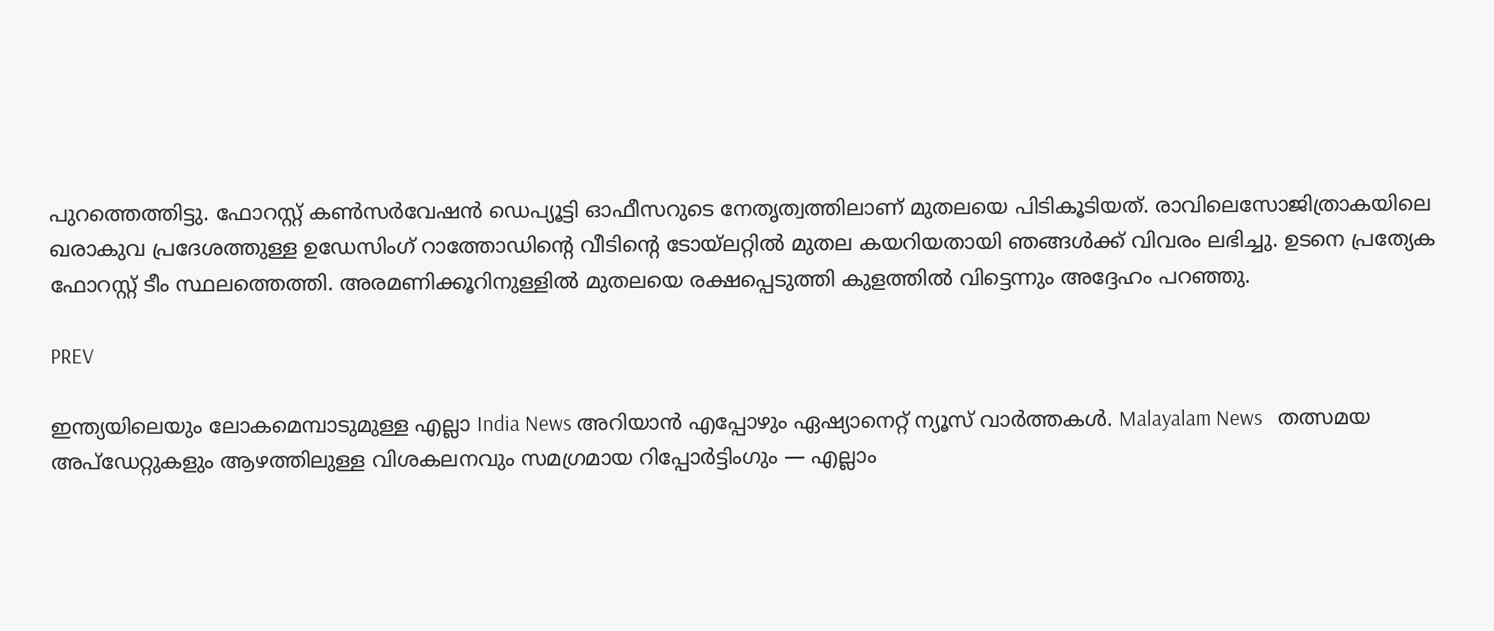പുറത്തെത്തിട്ടു. ഫോറസ്റ്റ് കൺസർവേഷൻ ഡെപ്യൂട്ടി ഓഫീസറുടെ നേതൃത്വത്തിലാണ് മുതലയെ പിടികൂടിയത്. രാവിലെസോജിത്രാകയിലെ ഖരാകുവ പ്രദേശത്തുള്ള ഉഡേസിംഗ് റാത്തോഡിന്റെ വീടിന്റെ ടോയ്‌ലറ്റിൽ മുതല കയറിയതായി ഞങ്ങൾക്ക് വിവരം ലഭിച്ചു. ഉടനെ പ്രത്യേക ഫോറസ്റ്റ് ടീം സ്ഥലത്തെത്തി. അരമണിക്കൂറിനുള്ളിൽ മുതലയെ രക്ഷപ്പെടുത്തി കുളത്തിൽ വിട്ടെന്നും അദ്ദേഹം പറഞ്ഞു.

PREV

ഇന്ത്യയിലെയും ലോകമെമ്പാടുമുള്ള എല്ലാ India News അറിയാൻ എപ്പോഴും ഏഷ്യാനെറ്റ് ന്യൂസ് വാർത്തകൾ. Malayalam News   തത്സമയ അപ്‌ഡേറ്റുകളും ആഴത്തിലുള്ള വിശകലനവും സമഗ്രമായ റിപ്പോർട്ടിംഗും — എല്ലാം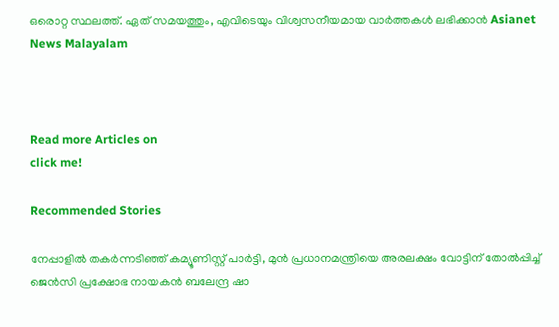ഒരൊറ്റ സ്ഥലത്ത്. ഏത് സമയത്തും, എവിടെയും വിശ്വസനീയമായ വാർത്തകൾ ലഭിക്കാൻ Asianet News Malayalam



Read more Articles on
click me!

Recommended Stories

നേപ്പാളിൽ തക‍ർന്നടിഞ്ഞ് കമ്യൂണിസ്റ്റ് പാർട്ടി, മുൻ പ്രധാനമന്ത്രിയെ അരലക്ഷം വോട്ടിന് തോൽപ്പിച്ച് ജെൻസി പ്രക്ഷോഭ നായകൻ ബലേന്ദ്ര ഷാ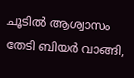ചൂടിൽ ആശ്വാസം തേടി ബിയ‍ർ വാങ്ങി,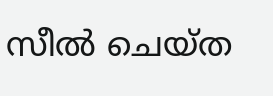സീൽ ചെയ്ത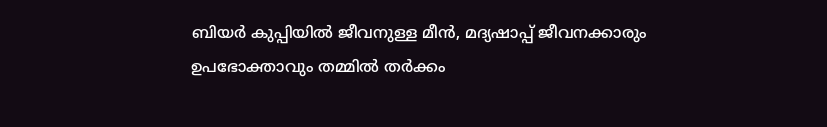ബിയ‍ർ കുപ്പിയിൽ ജീവനുള്ള മീൻ, മദ്യഷാപ്പ് ജീവനക്കാരും ഉപഭോക്താവും തമ്മിൽ തർക്കം